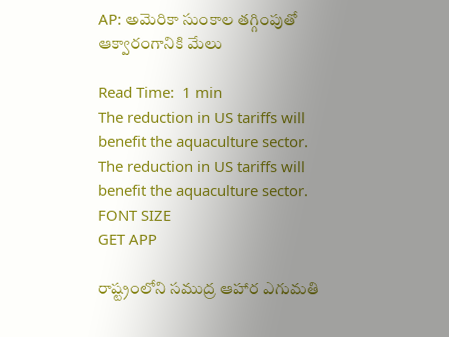AP: అమెరికా సుంకాల తగ్గింపుతో ఆక్వారంగానికి మేలు

Read Time:  1 min
The reduction in US tariffs will benefit the aquaculture sector.
The reduction in US tariffs will benefit the aquaculture sector.
FONT SIZE
GET APP

రాష్ట్రంలోని సముద్ర ఆహార ఎగుమతి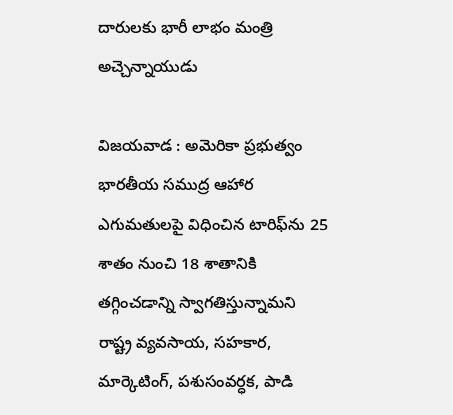దారులకు భారీ లాభం మంత్రి అచ్చెన్నాయుడు

విజయవాడ : అమెరికా ప్రభుత్వం భారతీయ సముద్ర ఆహార ఎగుమతులపై విధించిన టారిఫ్‌ను 25 శాతం నుంచి 18 శాతానికి తగ్గించడాన్ని స్వాగతిస్తున్నామని రాష్ట్ర వ్యవసాయ, సహకార, మార్కెటింగ్, పశుసంవర్ధక, పాడి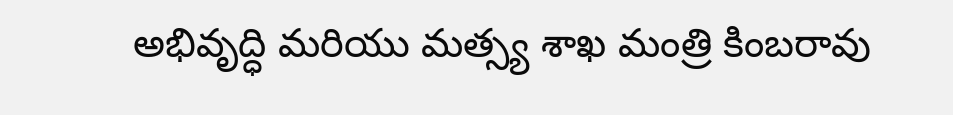అభివృద్ధి మరియు మత్స్య శాఖ మంత్రి కింబరావు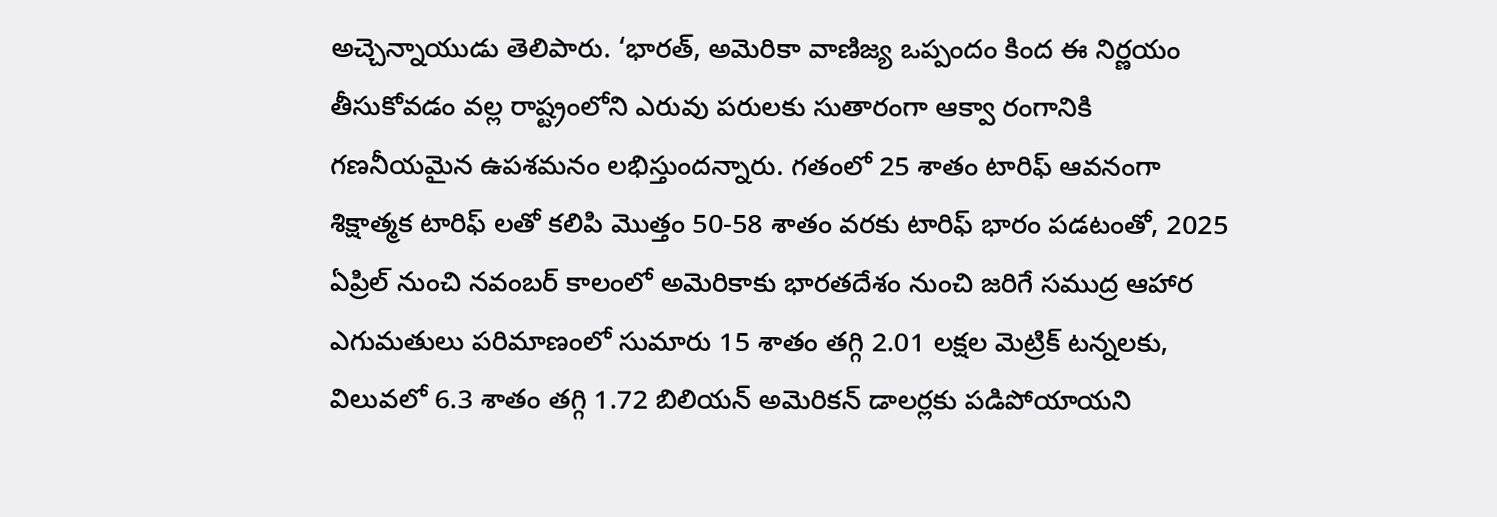అచ్చెన్నాయుడు తెలిపారు. ‘భారత్, అమెరికా వాణిజ్య ఒప్పందం కింద ఈ నిర్ణయం తీసుకోవడం వల్ల రాష్ట్రంలోని ఎరువు పరులకు సుతారంగా ఆక్వా రంగానికి గణనీయమైన ఉపశమనం లభిస్తుందన్నారు. గతంలో 25 శాతం టారిఫ్ ఆవనంగా శిక్షాత్మక టారిఫ్ లతో కలిపి మొత్తం 50-58 శాతం వరకు టారిఫ్ భారం పడటంతో, 2025 ఏప్రిల్ నుంచి నవంబర్ కాలంలో అమెరికాకు భారతదేశం నుంచి జరిగే సముద్ర ఆహార ఎగుమతులు పరిమాణంలో సుమారు 15 శాతం తగ్గి 2.01 లక్షల మెట్రిక్ టన్నలకు, విలువలో 6.3 శాతం తగ్గి 1.72 బిలియన్ అమెరికన్ డాలర్లకు పడిపోయాయని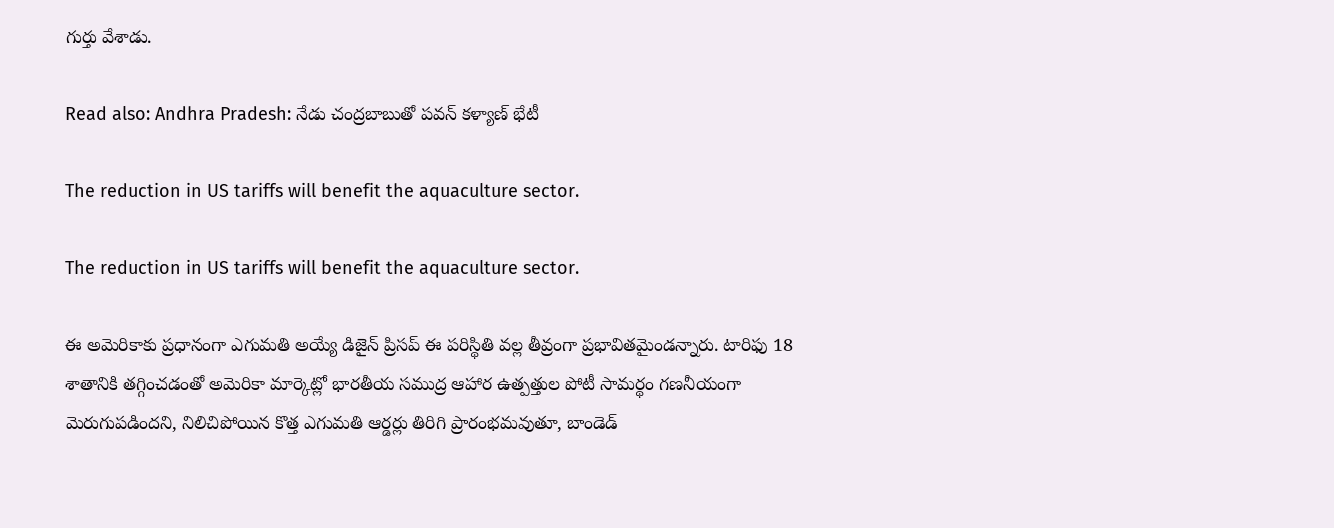గుర్తు వేశాడు.

Read also: Andhra Pradesh: నేడు చంద్రబాబుతో పవన్ కళ్యాణ్ భేటీ

The reduction in US tariffs will benefit the aquaculture sector.

The reduction in US tariffs will benefit the aquaculture sector.

ఈ అమెరికాకు ప్రధానంగా ఎగుమతి అయ్యే డిజైన్ ప్రిసప్ ఈ పరిస్థితి వల్ల తీవ్రంగా ప్రభావితమైండన్నారు. టారిఫు 18 శాతానికి తగ్గించడంతో అమెరికా మార్కెట్లో భారతీయ సముద్ర ఆహార ఉత్పత్తుల పోటీ సామర్థం గణనీయంగా మెరుగుపడిందని, నిలిచిపోయిన కొత్త ఎగుమతి ఆర్డర్లు తిరిగి ప్రారంభమవుతూ, బాండెడ్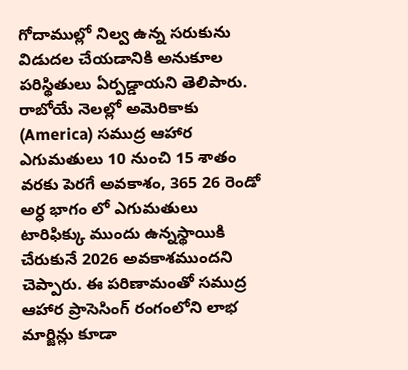గోదాముల్లో నిల్వ ఉన్న సరుకును విడుదల చేయడానికి అనుకూల పరిస్థితులు ఏర్పడ్డాయని తెలిపారు. రాబోయే నెలల్లో అమెరికాకు (America) సముద్ర ఆహార ఎగుమతులు 10 నుంచి 15 శాతం వరకు పెరగే అవకాశం, 365 26 రెండో అర్ధ భాగం లో ఎగుమతులు టారిఫిక్కు ముందు ఉన్నస్థాయికి చేరుకునే 2026 అవకాశముందని చెప్పారు. ఈ పరిణామంతో సముద్ర ఆహార ప్రాసెసింగ్ రంగంలోని లాభ మార్జిన్లు కూడా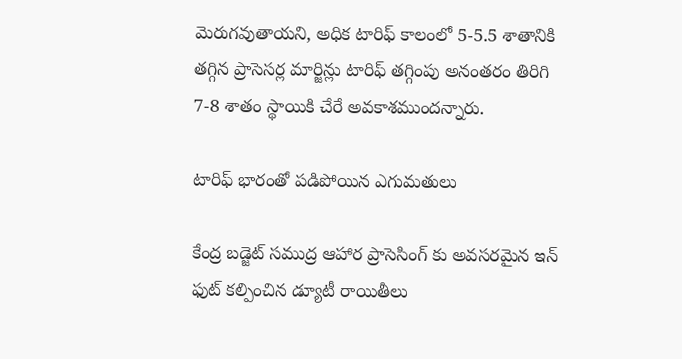మెరుగవుతాయని, అధిక టారిఫ్ కాలంలో 5-5.5 శాతానికి తగ్గిన ప్రాసెసర్ల మార్జిన్లు టారిఫ్ తగ్గింపు అనంతరం తిరిగి 7-8 శాతం స్థాయికి చేరే అవకాశముందన్నారు.

టారిఫ్ భారంతో పడిపోయిన ఎగుమతులు

కేంద్ర బడ్జెట్ సముద్ర ఆహార ప్రాసెసింగ్ కు అవసరమైన ఇన్ ఫుట్ కల్పించిన డ్యూటీ రాయితీలు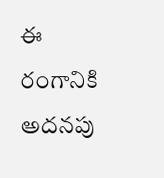ఈ రంగానికి అదనపు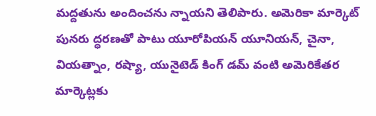మద్దతును అందించను న్నాయని తెలిపారు. అమెరికా మార్కెట్ పునరు ద్ధరణతో పాటు యూరోపియన్ యూనియన్, చైనా, వియత్నాం, రష్యా, యునైటెడ్ కింగ్ డమ్ వంటి అమెరికేతర మార్కెట్లకు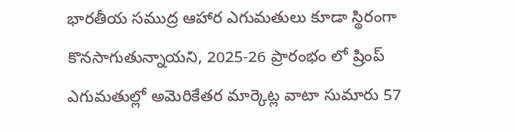భారతీయ సముద్ర ఆహార ఎగుమతులు కూడా స్థిరంగా కొనసాగుతున్నాయని, 2025-26 ప్రారంభం లో ష్రింప్ ఎగుమతుల్లో అమెరికేతర మార్కెట్ల వాటా సుమారు 57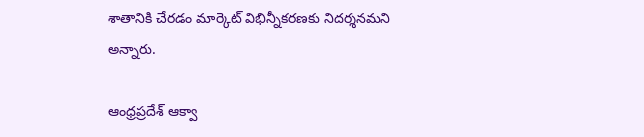శాతానికి చేరడం మార్కెట్ విభిన్నీకరణకు నిదర్శనమని అన్నారు.

ఆంధ్రప్రదేశ్ ఆక్వా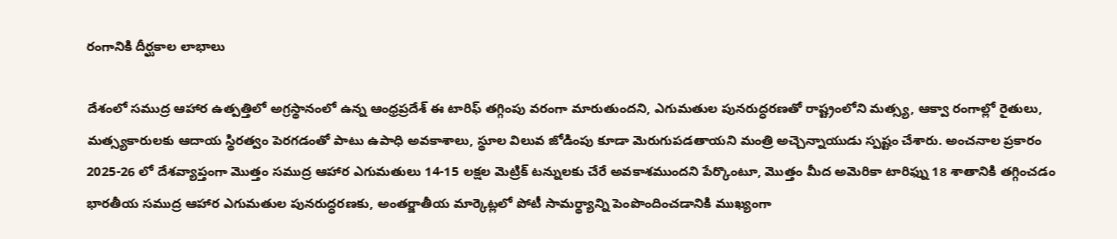రంగానికి దీర్ఘకాల లాభాలు

దేశంలో సముద్ర ఆహార ఉత్పత్తిలో అగ్రస్థానంలో ఉన్న ఆంధ్రప్రదేశ్ ఈ టారిఫ్ తగ్గింపు వరంగా మారుతుందని, ఎగుమతుల పునరుద్ధరణతో రాష్ట్రంలోని మత్స్య, ఆక్వా రంగాల్లో రైతులు, మత్స్యకారులకు ఆదాయ స్థిరత్వం పెరగడంతో పాటు ఉపాధి అవకాశాలు, స్థూల విలువ జోడింపు కూడా మెరుగుపడతాయని మంత్రి అచ్చెన్నాయుడు స్పష్టం చేశారు. అంచనాల ప్రకారం 2025-26 లో దేశవ్యాప్తంగా మొత్తం సముద్ర ఆహార ఎగుమతులు 14-15 లక్షల మెట్రిక్ టన్నులకు చేరే అవకాశముందని పేర్కొంటూ, మొత్తం మీద అమెరికా టారిఫ్ను 18 శాతానికి తగ్గించడం భారతీయ సముద్ర ఆహార ఎగుమతుల పునరుద్ధరణకు, అంతర్జాతీయ మార్కెట్లలో పోటీ సామర్థ్యాన్ని పెంపొందించడానికి ముఖ్యంగా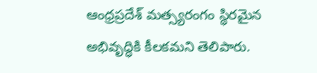ఆంధ్రప్రదేశ్ మత్స్యరంగం స్థిరమైన అభివృద్ధికి కీలకమని తెలిపారు.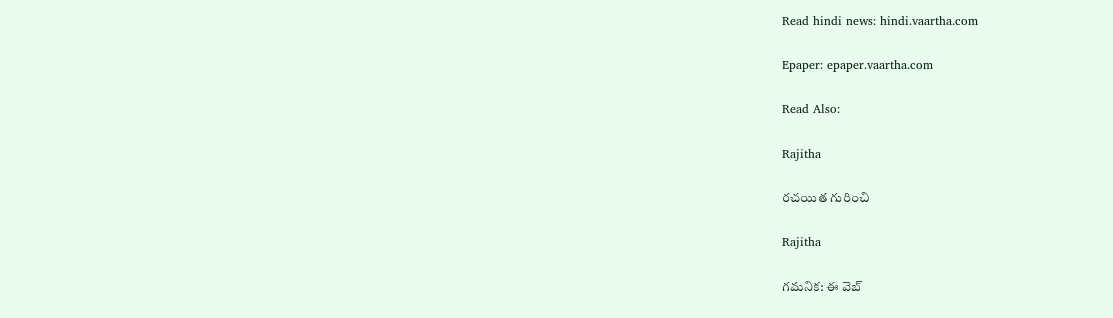Read hindi news: hindi.vaartha.com

Epaper: epaper.vaartha.com

Read Also:

Rajitha

రచయిత గురించి

Rajitha

గమనిక: ఈ వెబ్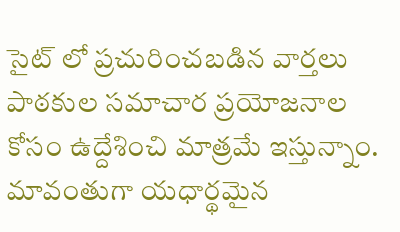సైట్ లో ప్రచురించబడిన వార్తలు పాఠకుల సమాచార ప్రయోజనాల కోసం ఉద్దేశించి మాత్రమే ఇస్తున్నాం. మావంతుగా యధార్థమైన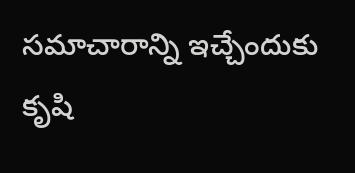సమాచారాన్ని ఇచ్చేందుకు కృషి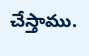చేస్తాము.